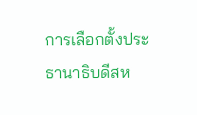การเลือกตั้งประธานาธิบดีสห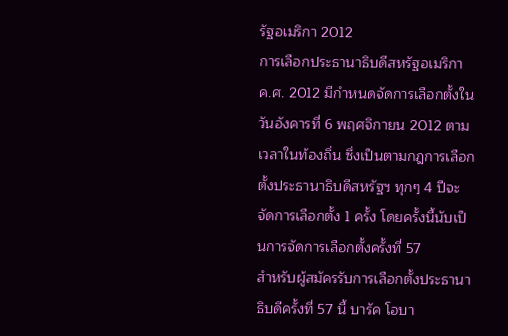รัฐอเมริกา 2012
การเลือกประธานาธิบดีสหรัฐอเมริกา ค.ศ. 2012 มีกำหนดจัดการเลือกตั้งในวันอังคารที่ 6 พฤศจิกายน 2012 ตามเวลาในท้องถิ่น ซึ่งเป็นตามกฎการเลือกตั้งประธานาธิบดีสหรัฐฯ ทุกๆ 4 ปีจะจัดการเลือกตั้ง 1 ครั้ง โดยครั้งนี้นับเป็นการจัดการเลือกตั้งครั้งที่ 57
สำหรับผู้สมัครรับการเลือกตั้งประธานาธิบดีครั้งที่ 57 นี้ บารัค โอบา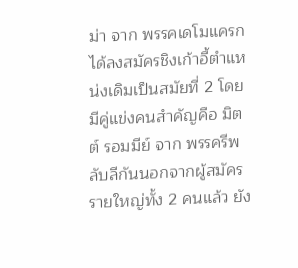ม่า จาก พรรคเดโมแครก ได้ลงสมัครชิงเก้าอี้ตำแหน่งเดิมเป็นสมัยที่ 2 โดยมีคู่แข่งคนสำคัญคือ มิตต์ รอมมีย์ จาก พรรครีพลับลีกันนอกจากผู้สมัครรายใหญ่ทั้ง 2 คนแล้ว ยัง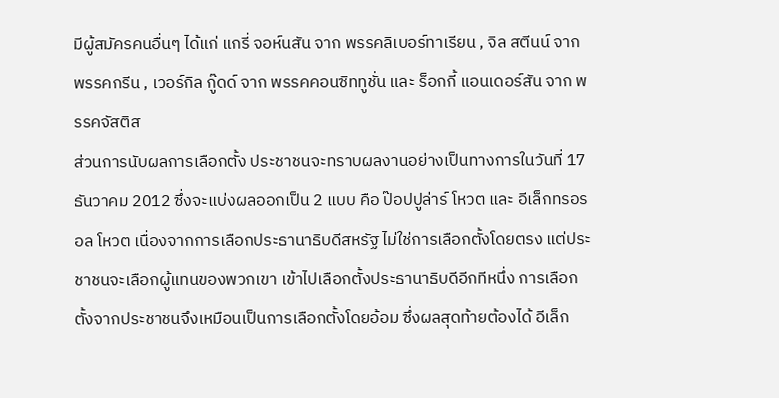มีผู้สมัครคนอื่นๆ ได้แก่ แกรี่ จอห์นสัน จาก พรรคลิเบอร์ทาเรียน , จิล สตีนน์ จาก พรรคกรีน , เวอร์กิล กู๊ดด์ จาก พรรคคอนซิททูชั่น และ ร็อกกี้ แอนเดอร์สัน จาก พรรคจัสติส
ส่วนการนับผลการเลือกตั้ง ประชาชนจะทราบผลงานอย่างเป็นทางการในวันที่ 17 ธันวาคม 2012 ซึ่งจะแบ่งผลออกเป็น 2 แบบ คือ ป๊อปปูล่าร์ โหวต และ อีเล็กทรอรอล โหวต เนื่องจากการเลือกประธานาธิบดีสหรัฐ ไม่ใช่การเลือกตั้งโดยตรง แต่ประชาชนจะเลือกผู้แทนของพวกเขา เข้าไปเลือกตั้งประธานาธิบดีอีกทีหนึ่ง การเลือกตั้งจากประชาชนจึงเหมือนเป็นการเลือกตั้งโดยอ้อม ซึ่งผลสุดท้ายต้องได้ อีเล็ก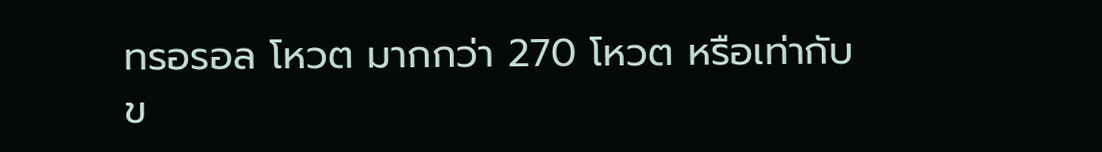ทรอรอล โหวต มากกว่า 270 โหวต หรือเท่ากับ
ข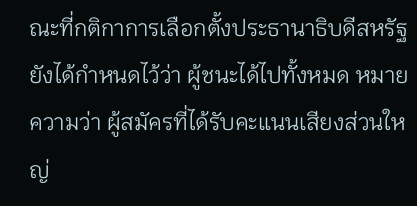ณะที่กติกาการเลือกตั้งประธานาธิบดีสหรัฐ ยังได้กำหนดไว้ว่า ผู้ชนะได้ไปทั้งหมด หมายความว่า ผู้สมัครที่ได้รับคะแนนเสียงส่วนใหญ่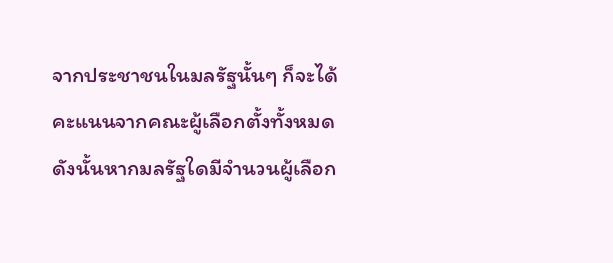จากประชาชนในมลรัฐนั้นๆ ก็จะได้คะแนนจากคณะผู้เลือกตั้งทั้งหมด ดังนั้นหากมลรัฐใดมีจำนวนผู้เลือก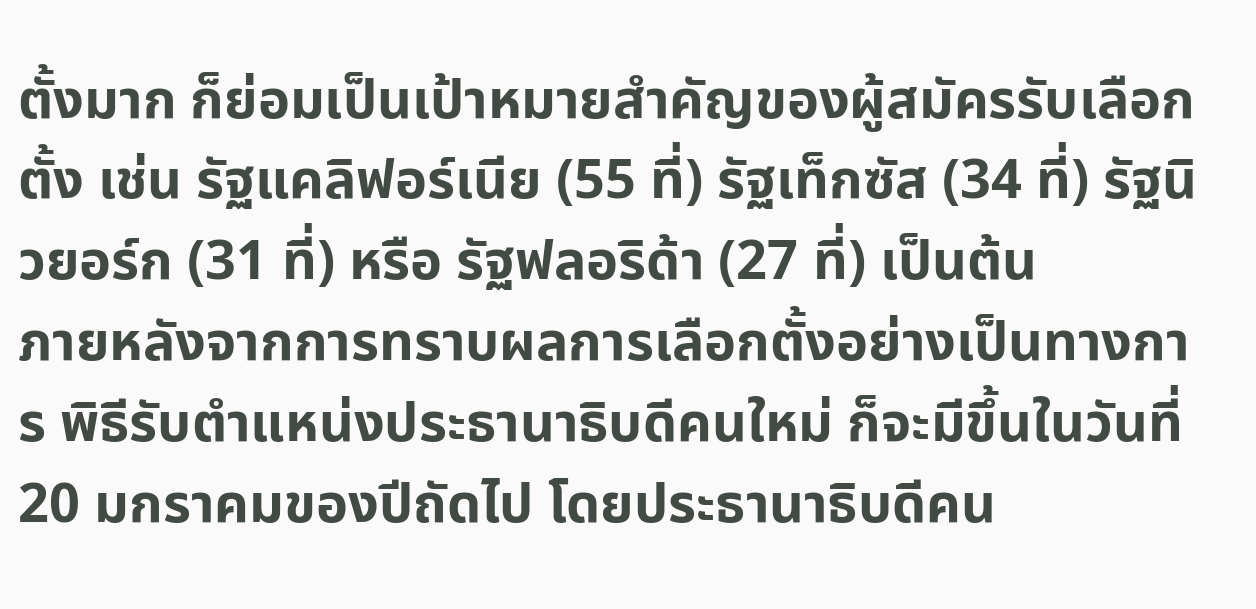ตั้งมาก ก็ย่อมเป็นเป้าหมายสำคัญของผู้สมัครรับเลือกตั้ง เช่น รัฐแคลิฟอร์เนีย (55 ที่) รัฐเท็กซัส (34 ที่) รัฐนิวยอร์ก (31 ที่) หรือ รัฐฟลอริด้า (27 ที่) เป็นต้น
ภายหลังจากการทราบผลการเลือกตั้งอย่างเป็นทางการ พิธีรับตำแหน่งประธานาธิบดีคนใหม่ ก็จะมีขึ้นในวันที่ 20 มกราคมของปีถัดไป โดยประธานาธิบดีคน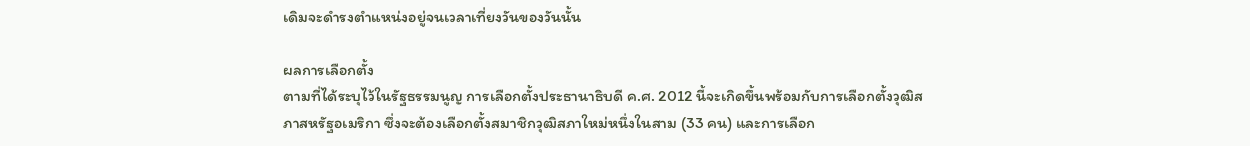เดิมจะดำรงตำแหน่งอยู่จนเวลาเที่ยงวันของวันนั้น

ผลการเลือกตั้ง
ตามที่ได้ระบุไว้ในรัฐธรรมนูญ การเลือกตั้งประธานาธิบดี ค.ศ. 2012 นี้จะเกิดขึ้นพร้อมกับการเลือกตั้งวุฒิสภาสหรัฐอเมริกา ซึ่งจะต้องเลือกตั้งสมาชิกวุฒิสภาใหม่หนึ่งในสาม (33 คน) และการเลือก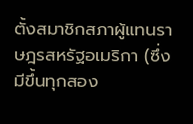ตั้งสมาชิกสภาผู้แทนราษฎรสหรัฐอเมริกา (ซึ่งมีขึ้นทุกสอง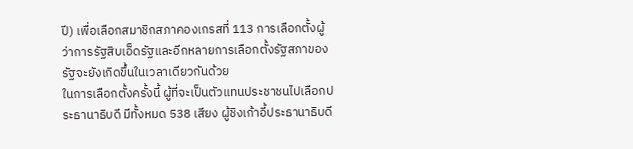ปี) เพื่อเลือกสมาชิกสภาคองเกรสที่ 113 การเลือกตั้งผู้ว่าการรัฐสิบเอ็ดรัฐและอีกหลายการเลือกตั้งรัฐสภาของรัฐจะยังเกิดขึ้นในเวลาเดียวกันด้วย
ในการเลือกตั้งครั้งนี้ ผู้ที่จะเป็นตัวแทนประชาชนไปเลือกประธานาธิบดี มีทั้งหมด 538 เสียง ผู้ชิงเก้าอี้ประธานาธิบดี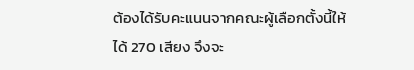ต้องได้รับคะแนนจากคณะผู้เลือกตั้งนี้ให้ได้ 270 เสียง จึงจะ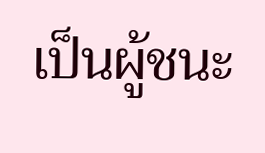เป็นผู้ชนะ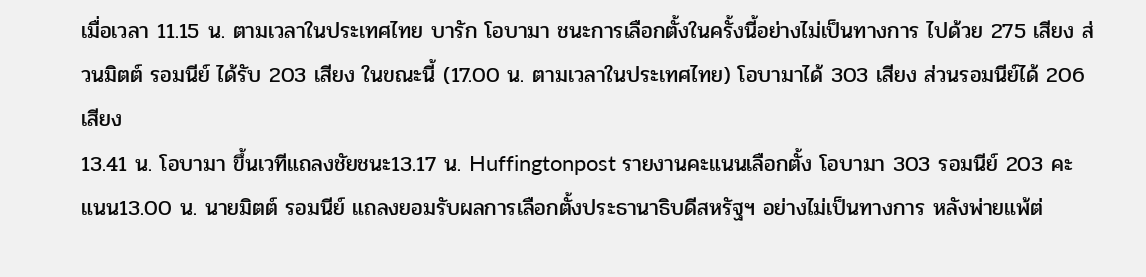เมื่อเวลา 11.15 น. ตามเวลาในประเทศไทย บารัก โอบามา ชนะการเลือกตั้งในครั้งนี้อย่างไม่เป็นทางการ ไปด้วย 275 เสียง ส่วนมิตต์ รอมนีย์ ได้รับ 203 เสียง ในขณะนี้ (17.00 น. ตามเวลาในประเทศไทย) โอบามาได้ 303 เสียง ส่วนรอมนีย์ได้ 206 เสียง
13.41 น. โอบามา ขึ้นเวทีแถลงชัยชนะ13.17 น. Huffingtonpost รายงานคะแนนเลือกตั้ง โอบามา 303 รอมนีย์ 203 คะแนน13.00 น. นายมิตต์ รอมนีย์ แถลงยอมรับผลการเลือกตั้งประธานาธิบดีสหรัฐฯ อย่างไม่เป็นทางการ หลังพ่ายแพ้ต่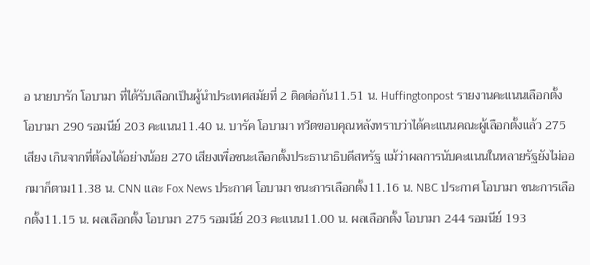อ นายบารัก โอบามา ที่ได้รับเลือกเป็นผู้นำประเทศสมัยที่ 2 ติดต่อกัน11.51 น. Huffingtonpost รายงานคะแนนเลือกตั้ง โอบามา 290 รอมนีย์ 203 คะแนน11.40 น. บารัค โอบามา ทวีตขอบคุณหลังทราบว่าได้คะแนนคณะผู้เลือกตั้งแล้ว 275 เสียง เกินจากที่ต้องได้อย่างน้อย 270 เสียงเพื่อชนะเลือกตั้งประธานาธิบดีสหรัฐ แม้ว่าผลการนับคะแนนในหลายรัฐยังไม่ออกมาก็ตาม11.38 น. CNN และ Fox News ประกาศ โอบามา ชนะการเลือกตั้ง11.16 น. NBC ประกาศ โอบามา ชนะการเลือกตั้ง11.15 น. ผลเลือกตั้ง โอบามา 275 รอมนีย์ 203 คะแนน11.00 น. ผลเลือกตั้ง โอบามา 244 รอมนีย์ 193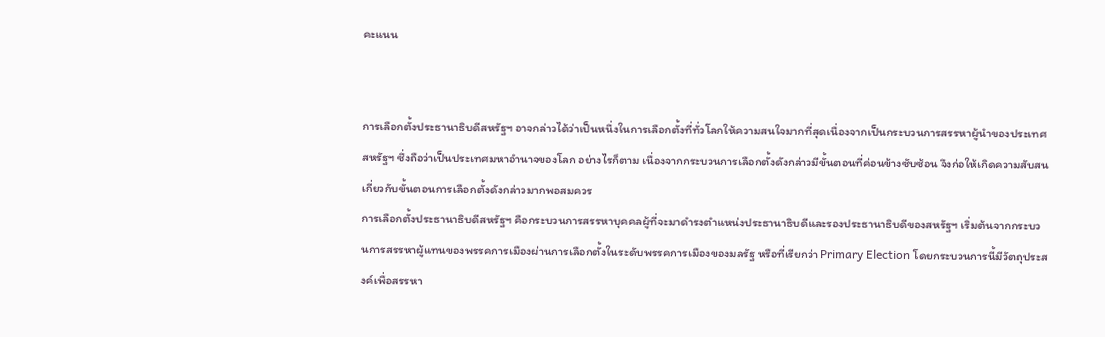คะแนน


การเลือกตั้งประธานาธิบดีสหรัฐฯ อาจกล่าวได้ว่าเป็นหนึ่งในการเลือกตั้งที่ทั่วโลกให้ความสนใจมากที่สุดเนื่องจากเป็นกระบวนการสรรหาผู้นำของประเทศสหรัฐฯ ซึ่งถือว่าเป็นประเทศมหาอำนาจของโลก อย่างไรก็ตาม เนื่องจากกระบวนการเลือกตั้งดังกล่าวมีขั้นตอนที่ค่อนข้างซับซ้อน จึงก่อให้เกิดความสับสนเกี่ยวกับขั้นตอนการเลือกตั้งดังกล่าวมากพอสมควร
การเลือกตั้งประธานาธิบดีสหรัฐฯ คือกระบวนการสรรหาบุคคลผู้ที่จะมาดำรงตำแหน่งประธานาธิบดีและรองประธานาธิบดีของสหรัฐฯ เริ่มต้นจากกระบวนการสรรหาผู้แทนของพรรคการเมืองผ่านการเลือกตั้งในระดับพรรคการเมืองของมลรัฐ หรือที่เรียกว่า Primary Election โดยกระบวนการนี้มีวัตถุประสงค์เพื่อสรรหา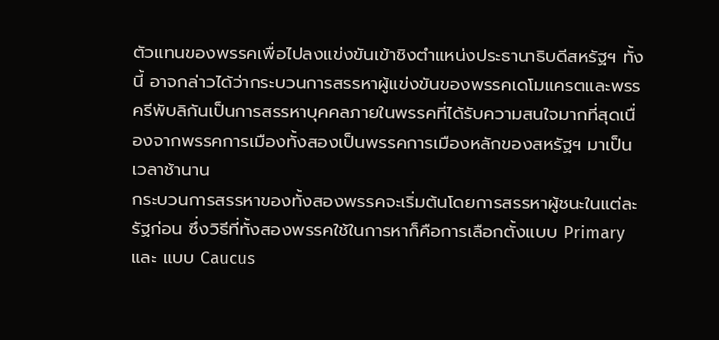ตัวแทนของพรรคเพื่อไปลงแข่งขันเข้าชิงตำแหน่งประธานาธิบดีสหรัฐฯ ทั้งนี้ อาจกล่าวได้ว่ากระบวนการสรรหาผู้แข่งขันของพรรคเดโมแครตและพรรครีพับลิกันเป็นการสรรหาบุคคลภายในพรรคที่ได้รับความสนใจมากที่สุดเนื่องจากพรรคการเมืองทั้งสองเป็นพรรคการเมืองหลักของสหรัฐฯ มาเป็นเวลาช้านาน
กระบวนการสรรหาของทั้งสองพรรคจะเริ่มต้นโดยการสรรหาผู้ชนะในแต่ละรัฐก่อน ซึ่งวิธีที่ทั้งสองพรรคใช้ในการหาก็คือการเลือกตั้งแบบ Primary และ แบบ Caucus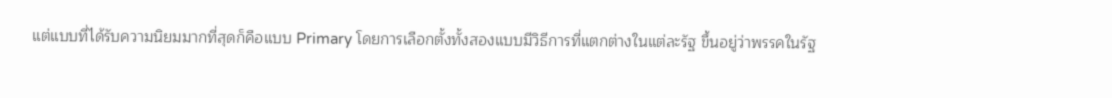แต่แบบที่ได้รับความนิยมมากที่สุดก็คือแบบ Primary โดยการเลือกตั้งทั้งสองแบบมีวิธีการที่แตกต่างในแต่ละรัฐ ขึ้นอยู่ว่าพรรคในรัฐ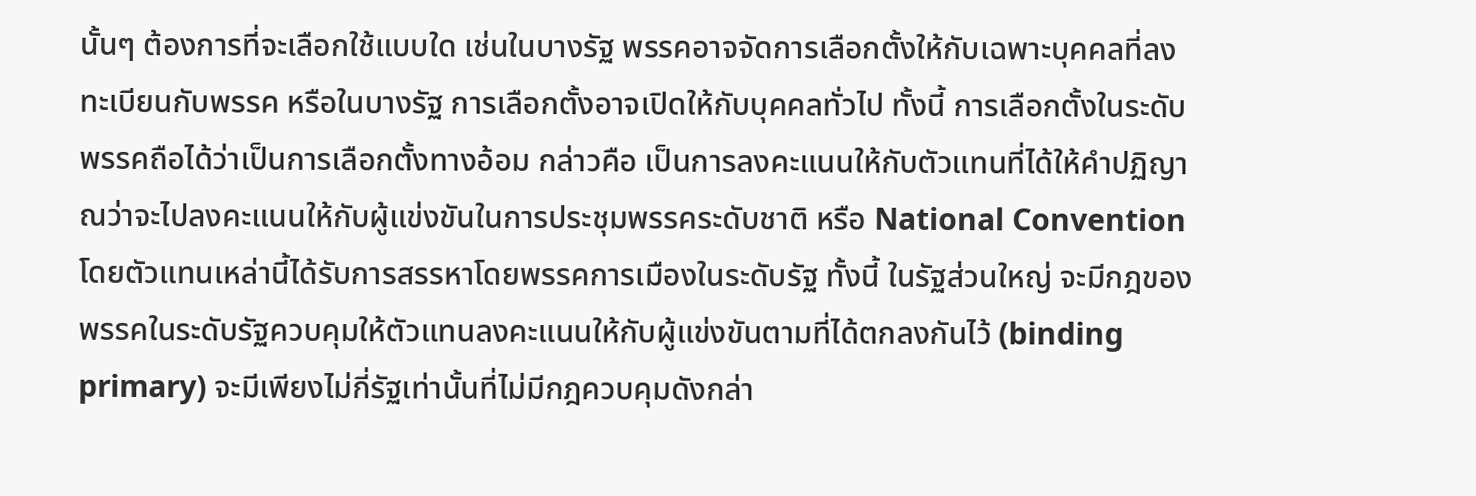นั้นๆ ต้องการที่จะเลือกใช้แบบใด เช่นในบางรัฐ พรรคอาจจัดการเลือกตั้งให้กับเฉพาะบุคคลที่ลงทะเบียนกับพรรค หรือในบางรัฐ การเลือกตั้งอาจเปิดให้กับบุคคลทั่วไป ทั้งนี้ การเลือกตั้งในระดับพรรคถือได้ว่าเป็นการเลือกตั้งทางอ้อม กล่าวคือ เป็นการลงคะแนนให้กับตัวแทนที่ได้ให้คำปฏิญาณว่าจะไปลงคะแนนให้กับผู้แข่งขันในการประชุมพรรคระดับชาติ หรือ National Convention โดยตัวแทนเหล่านี้ได้รับการสรรหาโดยพรรคการเมืองในระดับรัฐ ทั้งนี้ ในรัฐส่วนใหญ่ จะมีกฎของพรรคในระดับรัฐควบคุมให้ตัวแทนลงคะแนนให้กับผู้แข่งขันตามที่ได้ตกลงกันไว้ (binding primary) จะมีเพียงไม่กี่รัฐเท่านั้นที่ไม่มีกฎควบคุมดังกล่า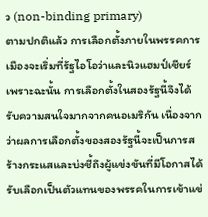ว (non-binding primary)
ตามปกติแล้ว การเลือกตั้งภายในพรรคการเมืองจะเริ่มที่รัฐไอโอว่าและนิวแฮมป์เชียร์ เพราะฉะนั้น การเลือกตั้งในสองรัฐนี้จึงได้รับความสนใจมากจากคนอเมริกัน เนื่องจากว่าผลการเลือกตั้งของสองรัฐนี้จะเป็นการสร้างกระแสและบ่งชี้ถึงผู้แข่งขันที่มีโอกาสได้รับเลือกเป็นตัวแทนของพรรคในการเข้าแข่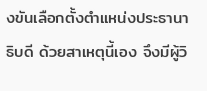งขันเลือกตั้งตำแหน่งประธานาธิบดี ด้วยสาเหตุนี้เอง จึงมีผู้วิ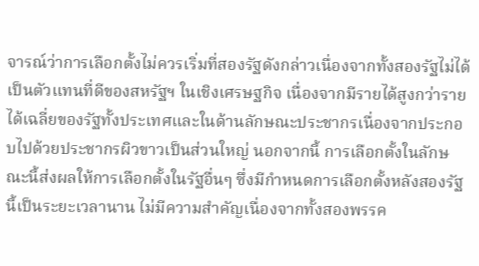จารณ์ว่าการเลือกตั้งไม่ควรเริ่มที่สองรัฐดังกล่าวเนื่องจากทั้งสองรัฐไม่ได้เป็นตัวแทนที่ดีของสหรัฐฯ ในเชิงเศรษฐกิจ เนื่องจากมีรายได้สูงกว่ารายได้เฉลี่ยของรัฐทั้งประเทศและในด้านลักษณะประชากรเนื่องจากประกอบไปด้วยประชากรผิวขาวเป็นส่วนใหญ่ นอกจากนี้ การเลือกตั้งในลักษณะนี้ส่งผลให้การเลือกตั้งในรัฐอื่นๆ ซึ่งมีกำหนดการเลือกตั้งหลังสองรัฐนี้เป็นระยะเวลานาน ไม่มีความสำคัญเนื่องจากทั้งสองพรรค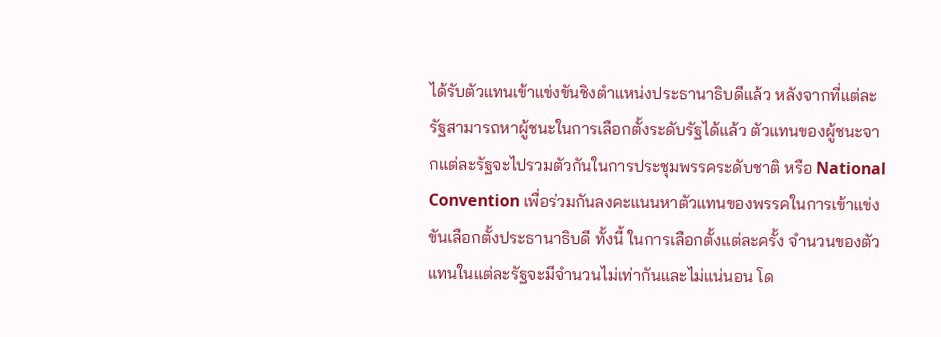ได้รับตัวแทนเข้าแข่งขันชิงตำแหน่งประธานาธิบดีแล้ว หลังจากที่แต่ละรัฐสามารถหาผู้ชนะในการเลือกตั้งระดับรัฐได้แล้ว ตัวแทนของผู้ชนะจากแต่ละรัฐจะไปรวมตัวกันในการประชุมพรรคระดับชาติ หรือ National Convention เพื่อร่วมกันลงคะแนนหาตัวแทนของพรรคในการเข้าแข่งขันเลือกตั้งประธานาธิบดี ทั้งนี้ ในการเลือกตั้งแต่ละครั้ง จำนวนของตัวแทนในแต่ละรัฐจะมีจำนวนไม่เท่ากันและไม่แน่นอน โด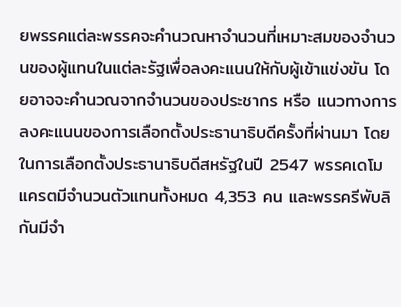ยพรรคแต่ละพรรคจะคำนวณหาจำนวนที่เหมาะสมของจำนวนของผู้แทนในแต่ละรัฐเพื่อลงคะแนนให้กับผู้เข้าแข่งขัน โดยอาจจะคำนวณจากจำนวนของประชากร หรือ แนวทางการลงคะแนนของการเลือกตั้งประธานาธิบดีครั้งที่ผ่านมา โดยในการเลือกตั้งประธานาธิบดีสหรัฐในปี 2547 พรรคเดโมแครตมีจำนวนตัวแทนทั้งหมด 4,353 คน และพรรครีพับลิกันมีจำ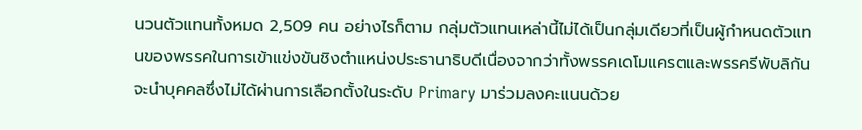นวนตัวแทนทั้งหมด 2,509 คน อย่างไรก็ตาม กลุ่มตัวแทนเหล่านี้ไม่ได้เป็นกลุ่มเดียวที่เป็นผู้กำหนดตัวแทนของพรรคในการเข้าแข่งขันชิงตำแหน่งประธานาธิบดีเนื่องจากว่าทั้งพรรคเดโมแครตและพรรครีพับลิกันจะนำบุคคลซึ่งไม่ได้ผ่านการเลือกตั้งในระดับ Primary มาร่วมลงคะแนนด้วย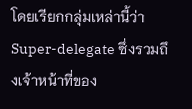โดยเรียกกลุ่มเหล่านี้ว่า Super-delegate ซึ่งรวมถึงเจ้าหน้าที่ของ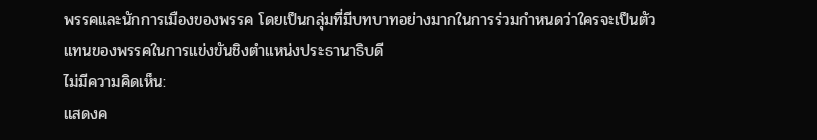พรรคและนักการเมืองของพรรค โดยเป็นกลุ่มที่มีบทบาทอย่างมากในการร่วมกำหนดว่าใครจะเป็นตัวแทนของพรรคในการแข่งขันชิงตำแหน่งประธานาธิบดี
ไม่มีความคิดเห็น:
แสดงค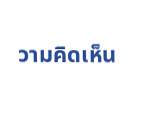วามคิดเห็น